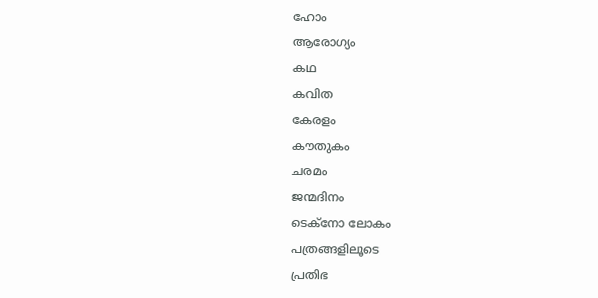ഹോം
ആരോഗ്യം
കഥ
കവിത
കേരളം
കൗതുകം
ചരമം
ജന്മദിനം
ടെക്‌നോ ലോകം
പത്രങ്ങളിലൂടെ
പ്രതിഭ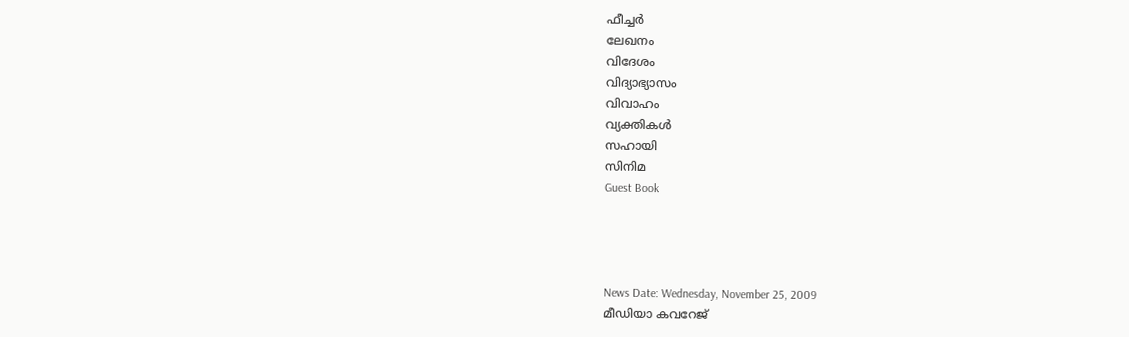ഫീച്ചര്‍
ലേഖനം
വിദേശം
വിദ്യാഭ്യാസം
വിവാഹം
വ്യക്തികള്‍
സഹായി
സിനിമ
Guest Book




News Date: Wednesday, November 25, 2009
മീഡിയാ കവറേജ്‌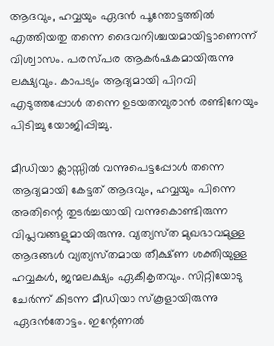ആദവും, ഹവ്വയും ഏദന്‍ പൂന്തോട്ടത്തില്‍ എത്തിയതു തന്നെ ദൈവനിശ്ചയമായിട്ടാണെന്ന്‌ വിശ്വാസം. പരസ്‌പര ആകര്‍ഷകമായിരുന്നു ലക്ഷ്യവും. കാപട്യം ആദ്യമായി പിറവി എടുത്തപ്പോള്‍ തന്നെ ഉടയതമ്പുരാന്‍ രണ്ടിനേയും പിടിച്ചു യോജിപ്പിച്ചു.

മീഡിയാ ക്ലാസ്സില്‍ വന്നുപെട്ടപ്പോള്‍ തന്നെ ആദ്യമായി കേട്ടത്‌ ആദവും, ഹവ്വയും പിന്നെ അതിന്റെ തുടര്‍ച്ചയായി വന്നുകൊണ്ടിരുന്ന വിപ്ലവങ്ങളുമായിരുന്നു. വ്യത്യസ്‌ത മുഖഭാവമുള്ള ആദങ്ങള്‍ വ്യത്യസ്‌തമായ തീക്ഷ്‌ണ ശക്തിയുള്ള ഹവ്വകള്‍, ജന്മലക്ഷ്യം ഏകീകൃതവും. സിറ്റിയോടു ചേര്‍ന്ന്‌ കിടന്ന മീഡിയാ സ്‌കൂളായിരുന്നു ഏദന്‍തോട്ടം. ഇന്റേണല്‍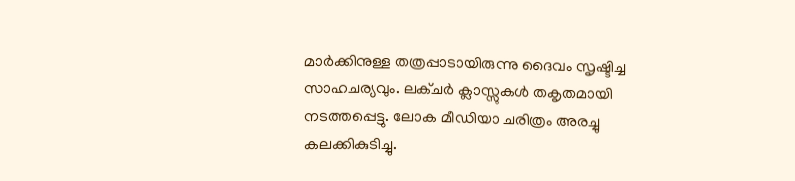മാര്‍ക്കിനുള്ള തത്രപ്പാടായിരുന്നു ദൈവം സൃഷ്ടിച്ച സാഹചര്യവും. ലക്‌ചര്‍ ക്ലാസ്സുകള്‍ തകൃതമായി നടത്തപ്പെട്ടു. ലോക മീഡിയാ ചരിത്രം അരച്ചു കലക്കികുടിച്ചു.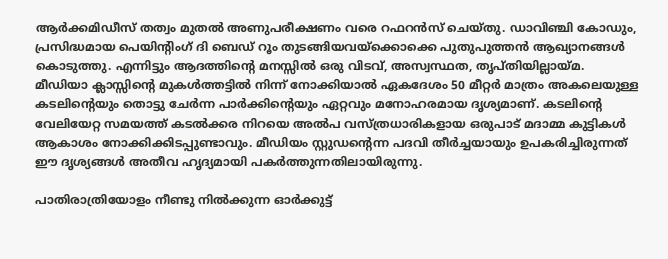ആര്‍ക്കമിഡീസ്‌ തത്വം മുതല്‍ അണുപരീക്ഷണം വരെ റഫറന്‍സ്‌ ചെയ്‌തു. ഡാവിഞ്ചി കോഡും, പ്രസിദ്ധമായ പെയിന്റിംഗ്‌ ദി ബെഡ്‌ റൂം തുടങ്ങിയവയ്‌ക്കൊക്കെ പുതുപുത്തന്‍ ആഖ്യാനങ്ങള്‍ കൊടുത്തു. എന്നിട്ടും ആദത്തിന്റെ മനസ്സില്‍ ഒരു വിടവ്‌, അസ്വസ്ഥത, തൃപ്‌തിയില്ലായ്‌മ.
മീഡിയാ ക്ലാസ്സിന്റെ മുകള്‍ത്തട്ടില്‍ നിന്ന്‌ നോക്കിയാല്‍ ഏകദേശം 50 മീറ്റര്‍ മാത്രം അകലെയുള്ള കടലിന്റെയും തൊട്ടു ചേര്‍ന്ന പാര്‍ക്കിന്റെയും ഏറ്റവും മനോഹരമായ ദൃശ്യമാണ്‌. കടലിന്റെ വേലിയേറ്റ സമയത്ത്‌ കടല്‍ക്കര നിറയെ അല്‍പ വസ്‌ത്രധാരികളായ ഒരുപാട്‌ മദാമ്മ കുട്ടികള്‍ ആകാശം നോക്കിക്കിടപ്പുണ്ടാവും. മീഡിയം സ്റ്റുഡന്റെന്ന പദവി തീര്‍ച്ചയായും ഉപകരിച്ചിരുന്നത്‌ ഈ ദൃശ്യങ്ങള്‍ അതീവ ഹൃദ്യമായി പകര്‍ത്തുന്നതിലായിരുന്നു.

പാതിരാത്രിയോളം നീണ്ടു നില്‍ക്കുന്ന ഓര്‍ക്കുട്ട്‌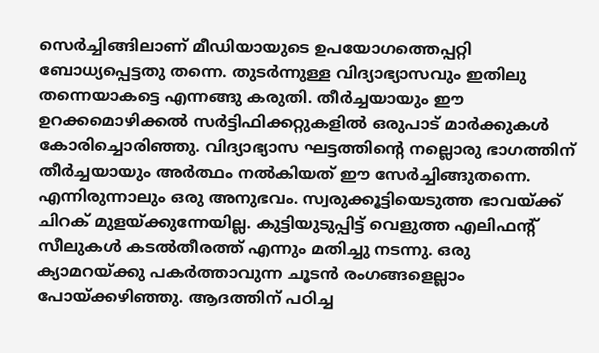സെര്‍ച്ചിങ്ങിലാണ്‌ മീഡിയായുടെ ഉപയോഗത്തെപ്പറ്റി ബോധ്യപ്പെട്ടതു തന്നെ. തുടര്‍ന്നുള്ള വിദ്യാഭ്യാസവും ഇതിലു തന്നെയാകട്ടെ എന്നങ്ങു കരുതി. തീര്‍ച്ചയായും ഈ ഉറക്കമൊഴിക്കല്‍ സര്‍ട്ടിഫിക്കറ്റുകളില്‍ ഒരുപാട്‌ മാര്‍ക്കുകള്‍ കോരിച്ചൊരിഞ്ഞു. വിദ്യാഭ്യാസ ഘട്ടത്തിന്റെ നല്ലൊരു ഭാഗത്തിന്‌ തീര്‍ച്ചയായും അര്‍ത്ഥം നല്‍കിയത്‌ ഈ സേര്‍ച്ചിങ്ങുതന്നെ. എന്നിരുന്നാലും ഒരു അനുഭവം. സ്വരുക്കൂട്ടിയെടുത്ത ഭാവയ്‌ക്ക്‌ ചിറക്‌ മുളയ്‌ക്കുന്നേയില്ല. കുട്ടിയുടുപ്പിട്ട്‌ വെളുത്ത എലിഫന്റ്‌ സീലുകള്‍ കടല്‍തീരത്ത്‌ എന്നും മതിച്ചു നടന്നു. ഒരു ക്യാമറയ്‌ക്കു പകര്‍ത്താവുന്ന ചൂടന്‍ രംഗങ്ങളെല്ലാം പോയ്‌ക്കഴിഞ്ഞു. ആദത്തിന്‌ പഠിച്ച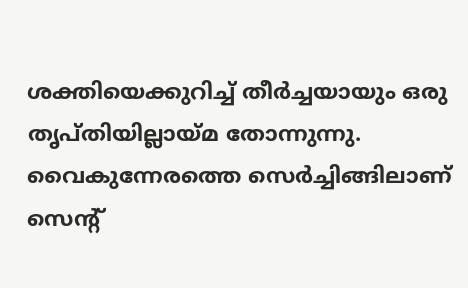ശക്തിയെക്കുറിച്ച്‌ തീര്‍ച്ചയായും ഒരു തൃപ്‌തിയില്ലായ്‌മ തോന്നുന്നു. വൈകുന്നേരത്തെ സെര്‍ച്ചിങ്ങിലാണ്‌ സെന്റ്‌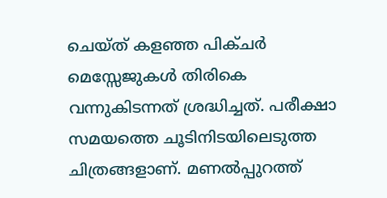ചെയ്‌ത്‌ കളഞ്ഞ പിക്‌ചര്‍ മെസ്സേജുകള്‍ തിരികെ വന്നുകിടന്നത്‌ ശ്രദ്ധിച്ചത്‌. പരീക്ഷാ സമയത്തെ ചൂടിനിടയിലെടുത്ത ചിത്രങ്ങളാണ്‌. മണല്‍പ്പുറത്ത്‌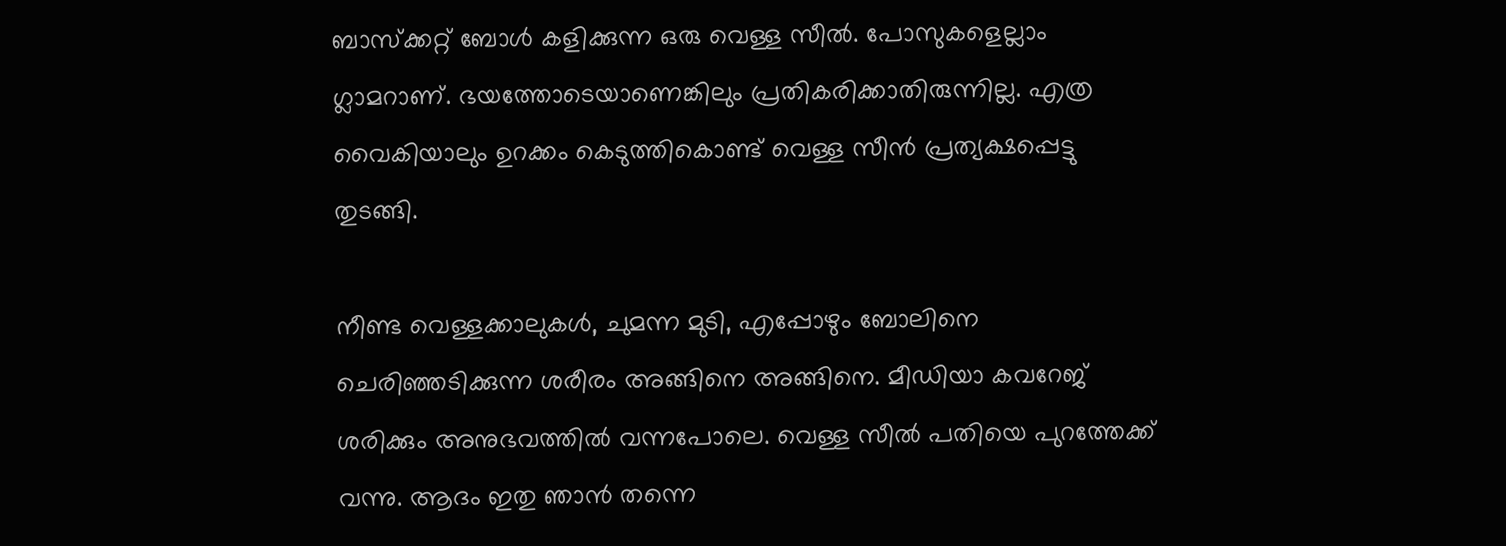ബാസ്‌ക്കറ്റ്‌ ബോള്‍ കളിക്കുന്ന ഒരു വെള്ള സീല്‍. പോസുകളെല്ലാം ഗ്ലാമറാണ്‌. ഭയത്തോടെയാണെങ്കിലും പ്രതികരിക്കാതിരുന്നില്ല. എത്ര വൈകിയാലും ഉറക്കം കെടുത്തികൊണ്ട്‌ വെള്ള സീന്‍ പ്രത്യക്ഷപ്പെട്ടു തുടങ്ങി.

നീണ്ട വെള്ളക്കാലുകള്‍, ചുമന്ന മുടി, എപ്പോഴും ബോലിനെ ചെരിഞ്ഞടിക്കുന്ന ശരീരം അങ്ങിനെ അങ്ങിനെ. മീഡിയാ കവറേജ്‌ ശരിക്കും അനുഭവത്തില്‍ വന്നപോലെ. വെള്ള സീല്‍ പതിയെ പുറത്തേക്ക്‌ വന്നു. ആദം ഇതു ഞാന്‍ തന്നെ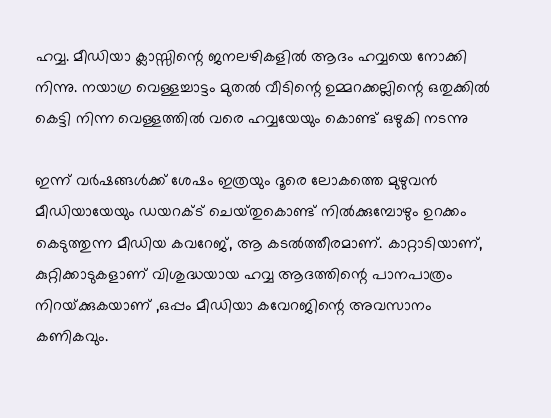ഹവ്വ. മീഡിയാ ക്ലാസ്സിന്റെ ജനലഴികളില്‍ ആദം ഹവ്വയെ നോക്കി നിന്നു. നയാഗ്ര വെള്ളച്ചാട്ടം മുതല്‍ വീടിന്റെ ഉമ്മറക്കല്ലിന്റെ ഒതുക്കില്‍ കെട്ടി നിന്ന വെള്ളത്തില്‍ വരെ ഹവ്വയേയും കൊണ്ട്‌ ഒഴുകി നടന്നു

ഇന്ന്‌ വര്‍ഷങ്ങള്‍ക്ക്‌ ശേഷം ഇത്രയും ദൂരെ ലോകത്തെ മുഴുവന്‍ മീഡിയായേയും ഡയറക്ട്‌ ചെയ്‌തുകൊണ്ട്‌ നില്‍ക്കുമ്പോഴും ഉറക്കം കെടുത്തുന്ന മീഡിയ കവറേജ്‌, ആ കടല്‍ത്തീരമാണ്‌. കാറ്റാടിയാണ്‌, കുറ്റിക്കാടുകളാണ്‌ വിശുദ്ധയായ ഹവ്വ ആദത്തിന്റെ പാനപാത്രം നിറയ്‌ക്കുകയാണ്‌ ,ഒപ്പം മീഡിയാ കവേറജിന്റെ അവസാനം കണികവും.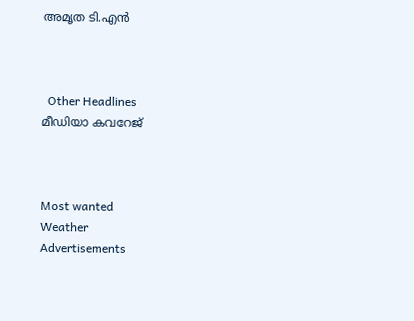അമൃത ടി.എന്‍



  Other Headlines
മീഡിയാ കവറേജ്‌



Most wanted
Weather
Advertisements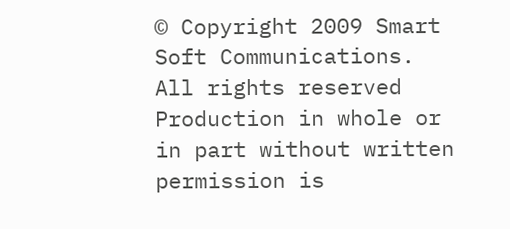© Copyright 2009 Smart Soft Communications. All rights reserved
Production in whole or in part without written permission is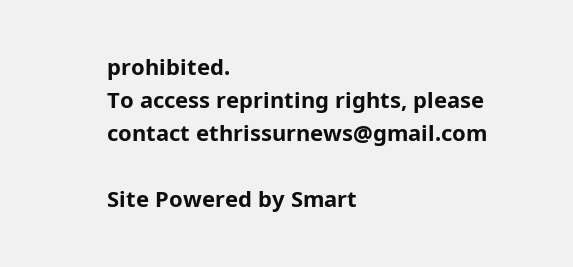prohibited.
To access reprinting rights, please contact ethrissurnews@gmail.com

Site Powered by Smart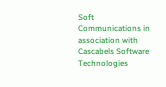Soft Communications in association with Cascabels Software Technologies